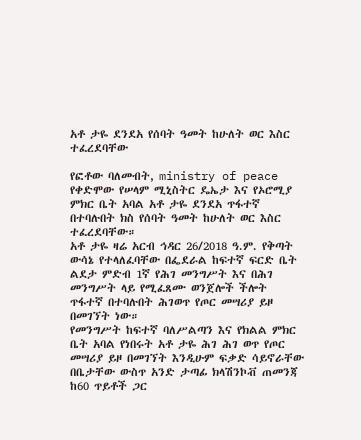አቶ ታዬ ደንደአ የሰባት ዓመት ከሁለት ወር እስር ተፈረደባቸው

የፎቶው ባለመብት, ministry of peace
የቀድሞው የሠላም ሚኒስትር ዴኤታ እና የኦሮሚያ ምክር ቤት አባል አቶ ታዬ ደንደአ ጥፋተኛ በተባሉበት ክስ የሰባት ዓመት ከሁለት ወር እስር ተፈረደባቸው።
አቶ ታዬ ዛሬ አርብ ኅዳር 26/2018 ዓ.ም. የቅጣት ውሳኔ የተላለፈባቸው በፌደራል ከፍተኛ ፍርድ ቤት ልደታ ምድብ 1ኛ የሕገ መንግሥት እና በሕገ መንግሥት ላይ የሚፈጸሙ ወንጀሎች ችሎት ጥፋተኛ በተባሉበት ሕገወጥ የጦር መሣሪያ ይዞ በመገኘት ነው።
የመንግሥት ከፍተኛ ባለሥልጣን እና የክልል ምክር ቤት አባል የነበሩት አቶ ታዬ ሕገ ሕገ ወጥ የጦር መሣሪያ ይዞ በመገኘት እንዲሁም ፍቃድ ሳይኖራቸው በቤታቸው ውስጥ አንድ ታጣፊ ክላሽንኮቭ ጠመንጃ ከ60 ጥይቶች ጋር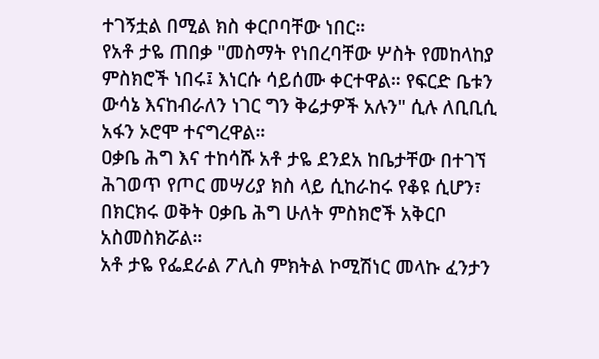ተገኝቷል በሚል ክስ ቀርቦባቸው ነበር።
የአቶ ታዬ ጠበቃ "መስማት የነበረባቸው ሦስት የመከላከያ ምስክሮች ነበሩ፤ እነርሱ ሳይሰሙ ቀርተዋል። የፍርድ ቤቱን ውሳኔ እናከብራለን ነገር ግን ቅሬታዎች አሉን" ሲሉ ለቢቢሲ አፋን ኦሮሞ ተናግረዋል።
ዐቃቤ ሕግ እና ተከሳሹ አቶ ታዬ ደንደአ ከቤታቸው በተገኘ ሕገወጥ የጦር መሣሪያ ክስ ላይ ሲከራከሩ የቆዩ ሲሆን፣ በክርክሩ ወቅት ዐቃቤ ሕግ ሁለት ምስክሮች አቅርቦ አስመስክሯል።
አቶ ታዬ የፌደራል ፖሊስ ምክትል ኮሚሽነር መላኩ ፈንታን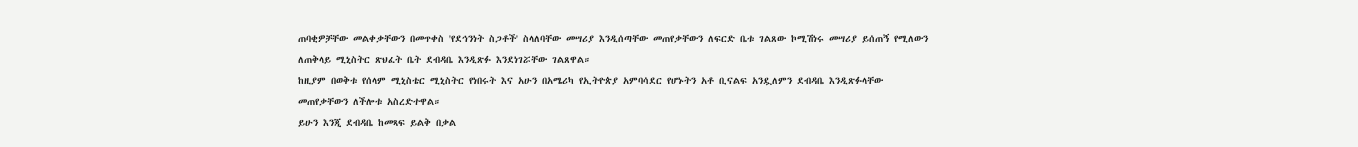ጠባቂዎቻቸው መልቀቃቸውን በመጥቀስ 'የደኅንነት ስጋቶች' ስላለባቸው መሣሪያ እንዲሰጣቸው መጠየቃቸውን ለፍርድ ቤቱ ገልጸው ኮሚሽነሩ መሣሪያ ይሰጠኝ የሚለውን ለጠቅላይ ሚኒስትር ጽህፈት ቤት ደብዳቤ እንዲጽፉ እንደነገሯቸው ገልጸዋል።
ከዚያም በወቅቱ የሰላም ሚኒስቴር ሚኒስትር የነበሩት እና አሁን በአሜሪካ የኢትዮጵያ አምባሳደር የሆኑትን አቶ ቢናልፍ አንዷለምን ደብዳቤ እንዲጽፉላቸው መጠየቃቸውን ለችሎቱ አስረድተዋል።
ይሁን እንጂ ደብዳቤ ከመጻፍ ይልቅ በቃል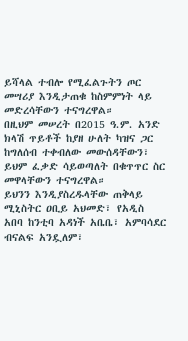ይሻላል ተብሎ የሚፈልጉትን ጦር መሣሪያ እንዲታጠቁ ከስምምነት ላይ መድረሳቸውን ተናግረዋል።
በዚህም መሠረት በ2015 ዓ.ም. አንድ ክላሽ ጥይቶች ከያዘ ሁለት ካዝና ጋር ከግለሰብ ተቀብለው መውሰዳቸውን፣ ይህም ፈቃድ ሳይወጣለት በቁጥጥር ስር መዋላቸውን ተናግረዋል።
ይህንን እንዲያስረዱላቸው ጠቅላይ ሚኒስትር ዐቢይ አህመድ፣ የአዲስ አበባ ከንቲባ አዳነች አቤቤ፣ አምባሳደር ብናልፍ አንዷለም፣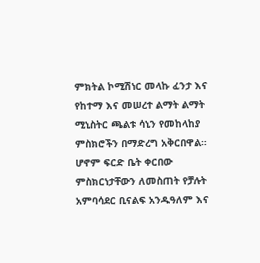ምክትል ኮሚሽነር መላኩ ፈንታ እና የከተማ እና መሠረተ ልማት ልማት ሚኒስትር ጫልቱ ሳኒን የመከላከያ ምስክሮችን በማድረግ አቅርበዋል።
ሆኖም ፍርድ ቤት ቀርበው ምስክርነታቸውን ለመስጠት የቻሉት አምባሳደር ቢናልፍ አንዱዓለም እና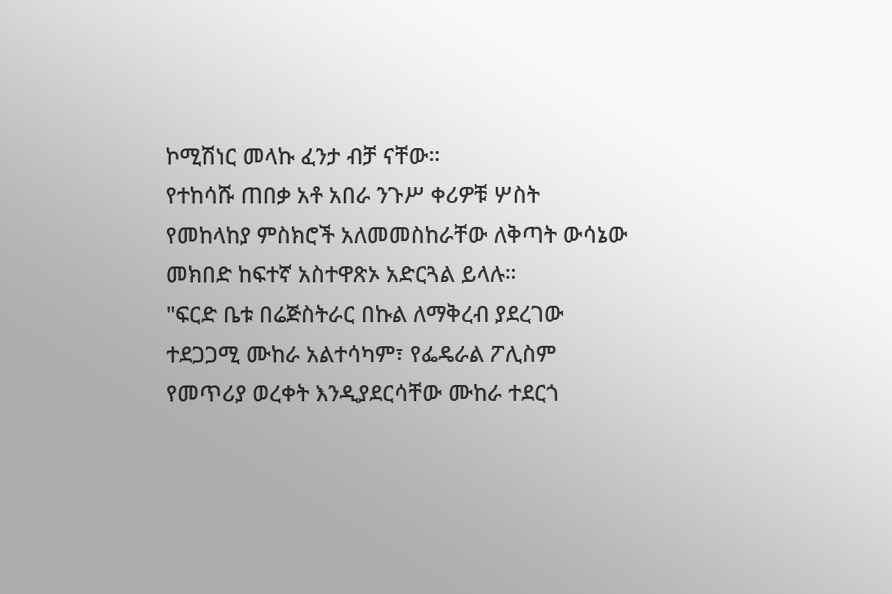ኮሚሽነር መላኩ ፈንታ ብቻ ናቸው።
የተከሳሹ ጠበቃ አቶ አበራ ንጉሥ ቀሪዎቹ ሦስት የመከላከያ ምስክሮች አለመመስከራቸው ለቅጣት ውሳኔው መክበድ ከፍተኛ አስተዋጽኦ አድርጓል ይላሉ።
"ፍርድ ቤቱ በሬጅስትራር በኩል ለማቅረብ ያደረገው ተደጋጋሚ ሙከራ አልተሳካም፣ የፌዴራል ፖሊስም የመጥሪያ ወረቀት እንዲያደርሳቸው ሙከራ ተደርጎ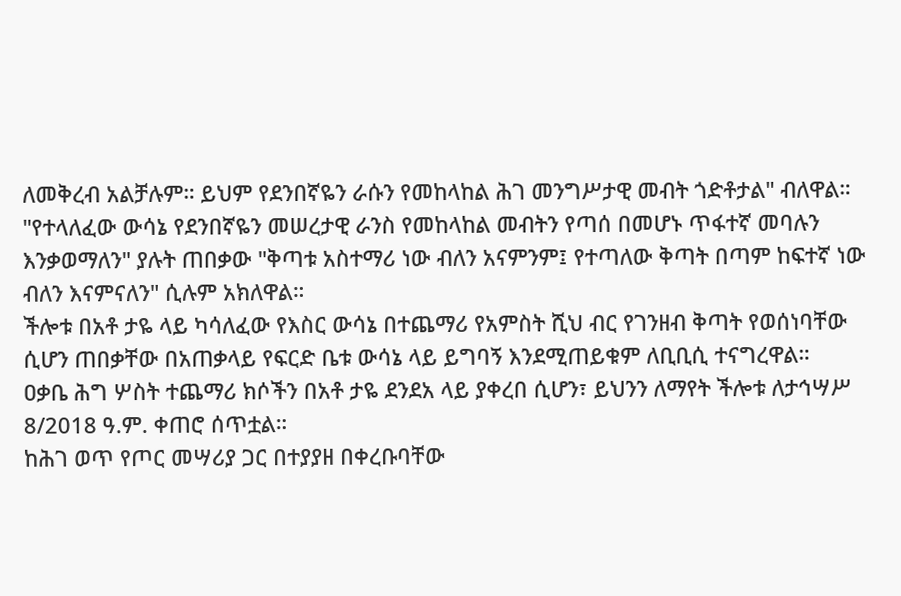ለመቅረብ አልቻሉም። ይህም የደንበኛዬን ራሱን የመከላከል ሕገ መንግሥታዊ መብት ጎድቶታል" ብለዋል።
"የተላለፈው ውሳኔ የደንበኛዬን መሠረታዊ ራንስ የመከላከል መብትን የጣሰ በመሆኑ ጥፋተኛ መባሉን እንቃወማለን" ያሉት ጠበቃው "ቅጣቱ አስተማሪ ነው ብለን አናምንም፤ የተጣለው ቅጣት በጣም ከፍተኛ ነው ብለን እናምናለን" ሲሉም አክለዋል።
ችሎቱ በአቶ ታዬ ላይ ካሳለፈው የእስር ውሳኔ በተጨማሪ የአምስት ሺህ ብር የገንዘብ ቅጣት የወሰነባቸው ሲሆን ጠበቃቸው በአጠቃላይ የፍርድ ቤቱ ውሳኔ ላይ ይግባኝ እንደሚጠይቁም ለቢቢሲ ተናግረዋል።
ዐቃቤ ሕግ ሦስት ተጨማሪ ክሶችን በአቶ ታዬ ደንደአ ላይ ያቀረበ ሲሆን፣ ይህንን ለማየት ችሎቱ ለታኅሣሥ 8/2018 ዓ.ም. ቀጠሮ ሰጥቷል።
ከሕገ ወጥ የጦር መሣሪያ ጋር በተያያዘ በቀረቡባቸው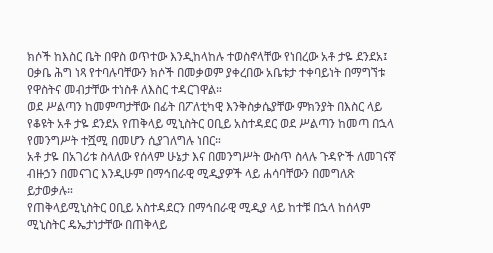ክሶች ከእስር ቤት በዋስ ወጥተው እንዲከላከሉ ተወስኖላቸው የነበረው አቶ ታዬ ደንደአ፤ ዐቃቤ ሕግ ነጻ የተባሉባቸውን ክሶች በመቃወም ያቀረበው አቤቱታ ተቀባይነት በማግኘቱ የዋስትና መብታቸው ተነስቶ ለእስር ተዳርገዋል።
ወደ ሥልጣን ከመምጣታቸው በፊት በፖለቲካዊ እንቅስቃሴያቸው ምክንያት በእስር ላይ የቆዩት አቶ ታዬ ደንደአ የጠቅላይ ሚኒስትር ዐቢይ አስተዳደር ወደ ሥልጣን ከመጣ በኋላ የመንግሥት ተሿሚ በመሆን ሲያገለግሉ ነበር።
አቶ ታዬ በአገሪቱ ስላለው የሰላም ሁኔታ እና በመንግሥት ውስጥ ስላሉ ጉዳዮች ለመገናኛ ብዙኃን በመናገር እንዲሁም በማኅበራዊ ሚዲያዎች ላይ ሐሳባቸውን በመግለጽ ይታወቃሉ።
የጠቅላይሚኒስትር ዐቢይ አስተዳደርን በማኅበራዊ ሚዲያ ላይ ከተቹ በኋላ ከሰላም ሚኒስትር ዴኤታነታቸው በጠቅላይ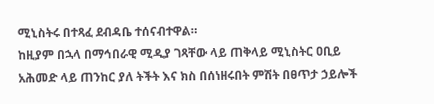ሚኒስትሩ በተጻፈ ደብዳቤ ተሰናብተዋል።
ከዚያም በኋላ በማኅበራዊ ሚዲያ ገጻቸው ላይ ጠቅላይ ሚኒስትር ዐቢይ አሕመድ ላይ ጠንከር ያለ ትችት እና ክስ በሰነዘሩበት ምሽት በፀጥታ ኃይሎች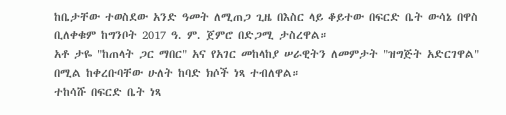ከቤታቸው ተወስደው አንድ ዓመት ለሚጠጋ ጊዜ በእስር ላይ ቆይተው በፍርድ ቤት ውሳኔ በዋስ ቢለቀቁም ከግንቦት 2017 ዓ. ም. ጀምሮ በድጋሚ ታስረዋል።
አቶ ታዬ "ከጠላት ጋር ማበር" አና የአገር መከላከያ ሠራዊትን ለመምታት "ዝግጅት አድርገዋል" በሚል ከቀረቡባቸው ሁለት ከባድ ክሶች ነጻ ተብለዋል።
ተከሳሹ በፍርድ ቤት ነጻ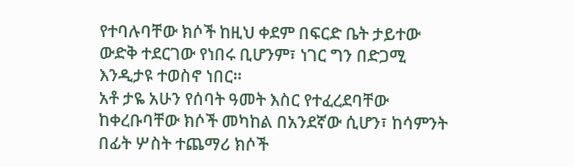የተባሉባቸው ክሶች ከዚህ ቀደም በፍርድ ቤት ታይተው ውድቅ ተደርገው የነበሩ ቢሆንም፣ ነገር ግን በድጋሚ እንዲታዩ ተወስኖ ነበር።
አቶ ታዬ አሁን የሰባት ዓመት እስር የተፈረደባቸው ከቀረቡባቸው ክሶች መካከል በአንደኛው ሲሆን፣ ከሳምንት በፊት ሦስት ተጨማሪ ክሶች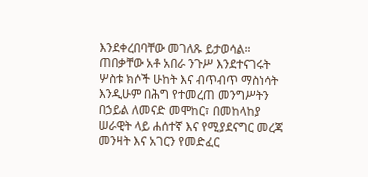እንደቀረበባቸው መገለጹ ይታወሳል።
ጠበቃቸው አቶ አበራ ንጉሥ እንደተናገሩት ሦስቱ ክሶች ሁከት እና ብጥብጥ ማስነሳት እንዲሁም በሕግ የተመረጠ መንግሥትን በኃይል ለመናድ መሞከር፣ በመከላከያ ሠራዊት ላይ ሐሰተኛ እና የሚያደናግር መረጃ መንዛት እና አገርን የመድፈር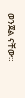ወንጀል ናቸው።